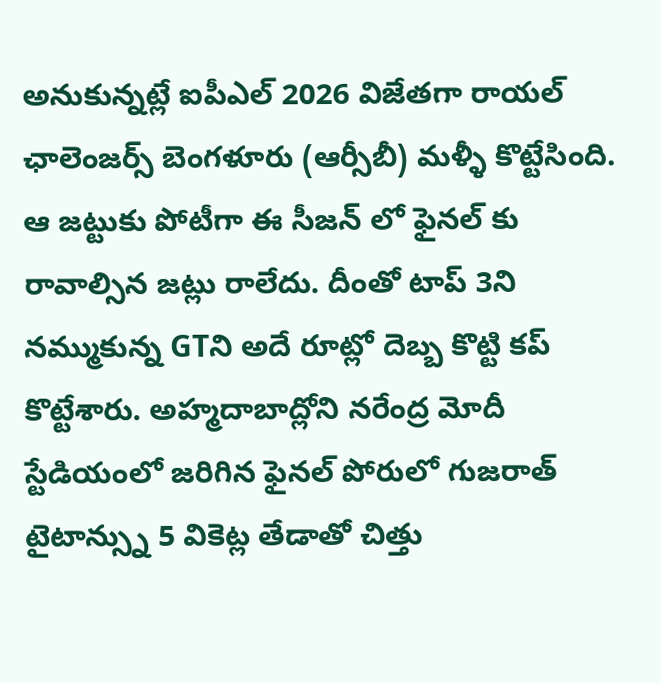అనుకున్నట్లే ఐపీఎల్ 2026 విజేతగా రాయల్ ఛాలెంజర్స్ బెంగళూరు (ఆర్సీబీ) మళ్ళీ కొట్టేసింది. ఆ జట్టుకు పోటీగా ఈ సీజన్ లో ఫైనల్ కు రావాల్సిన జట్లు రాలేదు. దీంతో టాప్ 3ని నమ్ముకున్న GTని అదే రూట్లో దెబ్బ కొట్టి కప్ కొట్టేశారు. అహ్మదాబాద్లోని నరేంద్ర మోదీ స్టేడియంలో జరిగిన ఫైనల్ పోరులో గుజరాత్ టైటాన్స్ను 5 వికెట్ల తేడాతో చిత్తు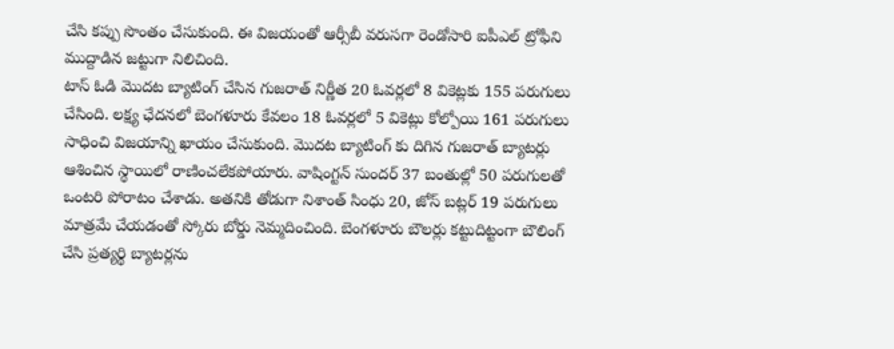చేసి కప్పు సొంతం చేసుకుంది. ఈ విజయంతో ఆర్సీబీ వరుసగా రెండోసారి ఐపీఎల్ ట్రోఫీని ముద్దాడిన జట్టుగా నిలిచింది.
టాస్ ఓడి మొదట బ్యాటింగ్ చేసిన గుజరాత్ నిర్ణీత 20 ఓవర్లలో 8 వికెట్లకు 155 పరుగులు చేసింది. లక్ష్య ఛేదనలో బెంగళూరు కేవలం 18 ఓవర్లలో 5 వికెట్లు కోల్పోయి 161 పరుగులు సాధించి విజయాన్ని ఖాయం చేసుకుంది. మొదట బ్యాటింగ్ కు దిగిన గుజరాత్ బ్యాటర్లు ఆశించిన స్థాయిలో రాణించలేకపోయారు. వాషింగ్టన్ సుందర్ 37 బంతుల్లో 50 పరుగులతో ఒంటరి పోరాటం చేశాడు. అతనికి తోడుగా నిశాంత్ సింధు 20, జోస్ బట్లర్ 19 పరుగులు మాత్రమే చేయడంతో స్కోరు బోర్డు నెమ్మదించింది. బెంగళూరు బౌలర్లు కట్టుదిట్టంగా బౌలింగ్ చేసి ప్రత్యర్థి బ్యాటర్లను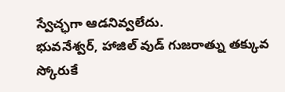స్వేచ్ఛగా ఆడనివ్వలేదు.
భువనేశ్వర్, హాజిల్ వుడ్ గుజరాత్ను తక్కువ స్కోరుకే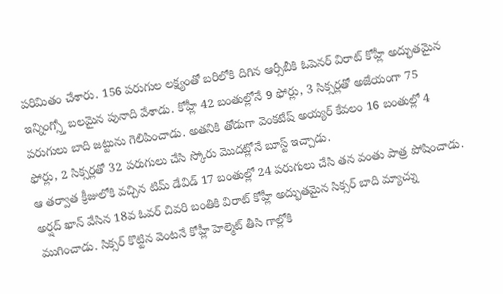పరిమితం చేశారు. 156 పరుగుల లక్ష్యంతో బరిలోకి దిగిన ఆర్సీబీకి ఓపెనర్ విరాట్ కోహ్లీ అద్భుతమైన ఇన్నింగ్స్తో బలమైన పునాది వేశాడు. కోహ్లీ 42 బంతుల్లోనే 9 ఫోర్లు, 3 సిక్సర్లతో అజేయంగా 75 పరుగులు బాది జట్టును గెలిపించాడు. అతనికి తోడుగా వెంకటేష్ అయ్యర్ కేవలం 16 బంతుల్లో 4 ఫోర్లు, 2 సిక్సర్లతో 32 పరుగులు చేసి స్కోరు మొదట్లోనే బూస్ట్ ఇచ్చాడు.
ఆ తర్వాత క్రీజులోకి వచ్చిన టిమ్ డేవిడ్ 17 బంతుల్లో 24 పరుగులు చేసి తన వంతు పాత్ర పోషించాడు. అర్షద్ ఖాన్ వేసిన 18వ ఓవర్ చివరి బంతికి విరాట్ కోహ్లీ అద్భుతమైన సిక్సర్ బాది మ్యాచ్ను ముగించాడు. సిక్సర్ కొట్టిన వెంటనే కోహ్లీ హెల్మెట్ తీసి గాల్లోకి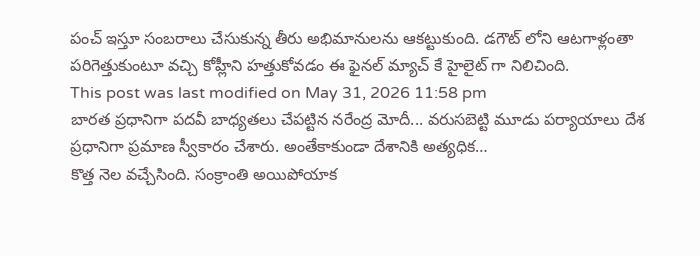పంచ్ ఇస్తూ సంబరాలు చేసుకున్న తీరు అభిమానులను ఆకట్టుకుంది. డగౌట్ లోని ఆటగాళ్లంతా పరిగెత్తుకుంటూ వచ్చి కోహ్లీని హత్తుకోవడం ఈ ఫైనల్ మ్యాచ్ కే హైలైట్ గా నిలిచింది.
This post was last modified on May 31, 2026 11:58 pm
బారత ప్రధానిగా పదవీ బాధ్యతలు చేపట్టిన నరేంద్ర మోదీ... వరుసబెట్టి మూడు పర్యాయాలు దేశ ప్రధానిగా ప్రమాణ స్వీకారం చేశారు. అంతేకాకుండా దేశానికి అత్యధిక…
కొత్త నెల వచ్చేసింది. సంక్రాంతి అయిపోయాక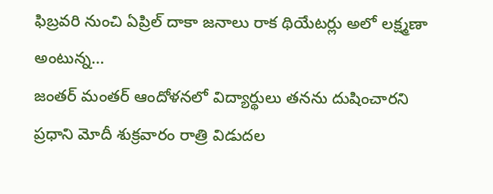ఫిబ్రవరి నుంచి ఏప్రిల్ దాకా జనాలు రాక థియేటర్లు అలో లక్ష్మణా అంటున్న…
జంతర్ మంతర్ ఆందోళనలో విద్యార్థులు తనను దుషించారని ప్రధాని మోదీ శుక్రవారం రాత్రి విడుదల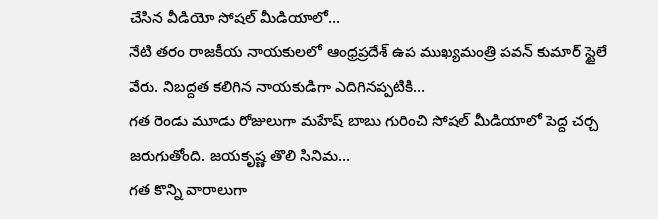చేసిన వీడియో సోషల్ మీడియాలో…
నేటి తరం రాజకీయ నాయకులలో ఆంధ్రప్రదేశ్ ఉప ముఖ్యమంత్రి పవన్ కుమార్ స్టైలే వేరు. నిబద్దత కలిగిన నాయకుడిగా ఎదిగినప్పటికి…
గత రెండు మూడు రోజులుగా మహేష్ బాబు గురించి సోషల్ మీడియాలో పెద్ద చర్చ జరుగుతోంది. జయకృష్ణ తొలి సినిమ…
గత కొన్ని వారాలుగా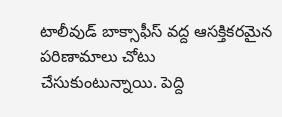టాలీవుడ్ బాక్సాఫీస్ వద్ద ఆసక్తికరమైన పరిణామాలు చోటు చేసుకుంటున్నాయి. పెద్ది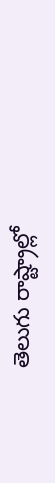తెలుగు రాష్ట్రాల్లో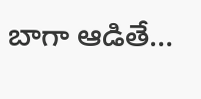బాగా ఆడితే…